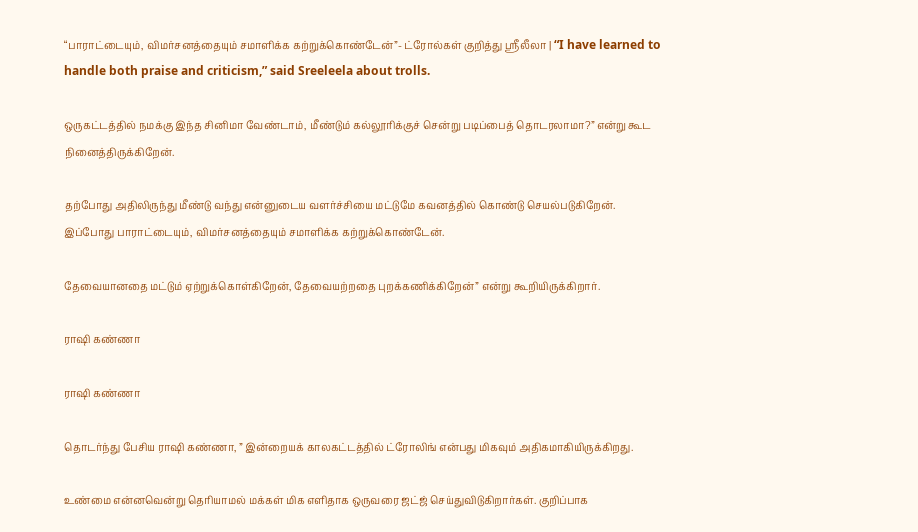“பாராட்டையும், விமர்சனத்தையும் சமாளிக்க கற்றுக்கொண்டேன்”- ட்ரோல்கள் குறித்து ஸ்ரீலீலா | “I have learned to handle both praise and criticism,” said Sreeleela about trolls.

ஒருகட்டத்தில் நமக்கு இந்த சினிமா வேண்டாம், மீண்டும் கல்லூரிக்குச் சென்று படிப்பைத் தொடரலாமா?” என்று கூட நினைத்திருக்கிறேன்.

தற்போது அதிலிருந்து மீண்டு வந்து என்னுடைய வளர்ச்சியை மட்டுமே கவனத்தில் கொண்டு செயல்படுகிறேன். இப்போது பாராட்டையும், விமர்சனத்தையும் சமாளிக்க கற்றுக்கொண்டேன்.

தேவையானதை மட்டும் ஏற்றுக்கொள்கிறேன், தேவையற்றதை புறக்கணிக்கிறேன்” என்று கூறியிருக்கிறார்.

ராஷி கண்ணா

ராஷி கண்ணா

தொடர்ந்து பேசிய ராஷி கண்ணா, ” இன்றையக் காலகட்டத்தில் ட்ரோலிங் என்பது மிகவும் அதிகமாகியிருக்கிறது.

உண்மை என்னவென்று தெரியாமல் மக்கள் மிக எளிதாக ஒருவரை ஜட்ஜ் செய்துவிடுகிறார்கள். குறிப்பாக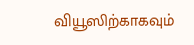வியூஸிற்காகவும்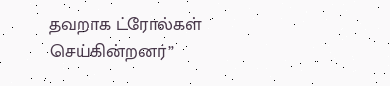தவறாக ட்ரோல்கள் செய்கின்றனர்”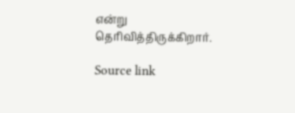என்று தெரிவித்திருக்கிறார்.

Source link